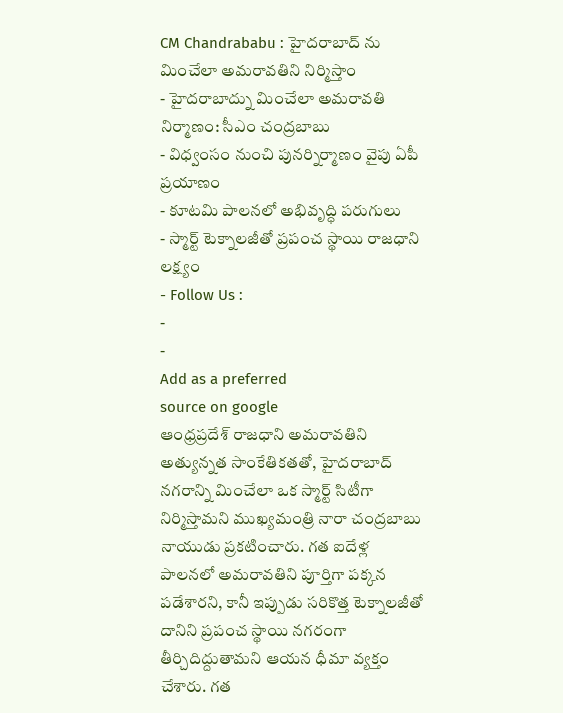CM Chandrababu : హైదరాబాద్ ను మించేలా అమరావతిని నిర్మిస్తాం
- హైదరాబాద్ను మించేలా అమరావతి నిర్మాణం: సీఎం చంద్రబాబు
- విధ్వంసం నుంచి పునర్నిర్మాణం వైపు ఏపీ ప్రయాణం
- కూటమి పాలనలో అభివృద్ధి పరుగులు
- స్మార్ట్ టెక్నాలజీతో ప్రపంచ స్థాయి రాజధాని లక్ష్యం
- Follow Us :
-
-
Add as a preferred
source on google
ఆంధ్రప్రదేశ్ రాజధాని అమరావతిని అత్యున్నత సాంకేతికతతో, హైదరాబాద్ నగరాన్ని మించేలా ఒక స్మార్ట్ సిటీగా నిర్మిస్తామని ముఖ్యమంత్రి నారా చంద్రబాబు నాయుడు ప్రకటించారు. గత ఐదేళ్ల పాలనలో అమరావతిని పూర్తిగా పక్కన పడేశారని, కానీ ఇప్పుడు సరికొత్త టెక్నాలజీతో దానిని ప్రపంచ స్థాయి నగరంగా తీర్చిదిద్దుతామని ఆయన ధీమా వ్యక్తం చేశారు. గత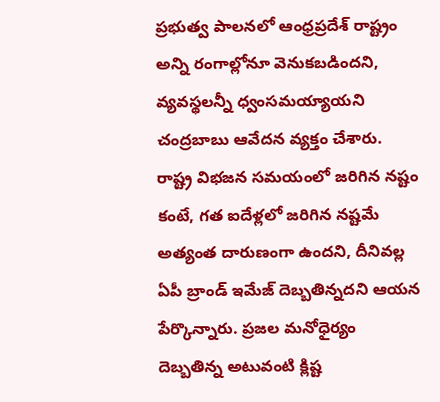ప్రభుత్వ పాలనలో ఆంధ్రప్రదేశ్ రాష్ట్రం అన్ని రంగాల్లోనూ వెనుకబడిందని, వ్యవస్థలన్నీ ధ్వంసమయ్యాయని చంద్రబాబు ఆవేదన వ్యక్తం చేశారు. రాష్ట్ర విభజన సమయంలో జరిగిన నష్టం కంటే, గత ఐదేళ్లలో జరిగిన నష్టమే అత్యంత దారుణంగా ఉందని, దీనివల్ల ఏపీ బ్రాండ్ ఇమేజ్ దెబ్బతిన్నదని ఆయన పేర్కొన్నారు. ప్రజల మనోధైర్యం దెబ్బతిన్న అటువంటి క్లిష్ట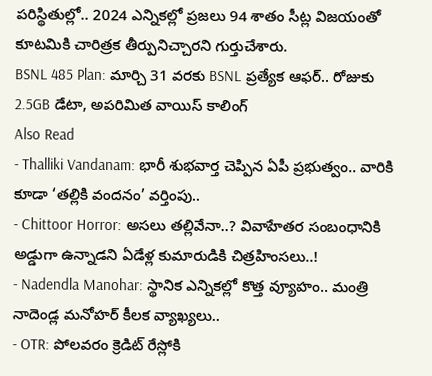పరిస్థితుల్లో.. 2024 ఎన్నికల్లో ప్రజలు 94 శాతం సీట్ల విజయంతో కూటమికి చారిత్రక తీర్పునిచ్చారని గుర్తుచేశారు.
BSNL 485 Plan: మార్చి 31 వరకు BSNL ప్రత్యేక ఆఫర్.. రోజుకు 2.5GB డేటా, అపరిమిత వాయిస్ కాలింగ్
Also Read
- Thalliki Vandanam: భారీ శుభవార్త చెప్పిన ఏపీ ప్రభుత్వం.. వారికి కూడా ‘తల్లికి వందనం’ వర్తింపు..
- Chittoor Horror: అసలు తల్లివేనా..? వివాహేతర సంబంధానికి అడ్డుగా ఉన్నాడని ఏడేళ్ల కుమారుడికి చిత్రహింసలు..!
- Nadendla Manohar: స్థానిక ఎన్నికల్లో కొత్త వ్యూహం.. మంత్రి నాదెండ్ల మనోహర్ కీలక వ్యాఖ్యలు..
- OTR: పోలవరం క్రెడిట్ రేస్లోకి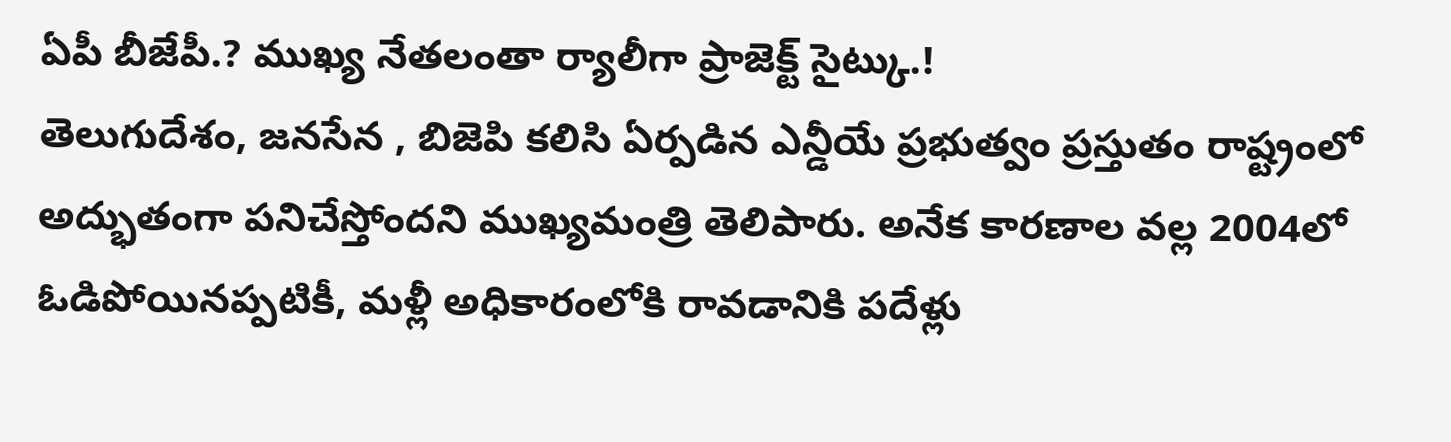ఏపీ బీజేపీ.? ముఖ్య నేతలంతా ర్యాలీగా ప్రాజెక్ట్ సైట్కు.!
తెలుగుదేశం, జనసేన , బిజెపి కలిసి ఏర్పడిన ఎన్డీయే ప్రభుత్వం ప్రస్తుతం రాష్ట్రంలో అద్భుతంగా పనిచేస్తోందని ముఖ్యమంత్రి తెలిపారు. అనేక కారణాల వల్ల 2004లో ఓడిపోయినప్పటికీ, మళ్లీ అధికారంలోకి రావడానికి పదేళ్లు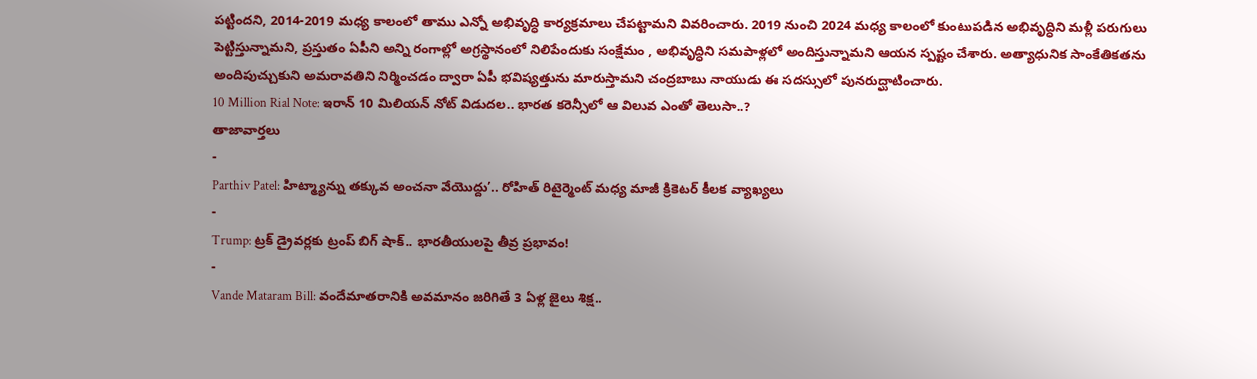పట్టిందని, 2014-2019 మధ్య కాలంలో తాము ఎన్నో అభివృద్ధి కార్యక్రమాలు చేపట్టామని వివరించారు. 2019 నుంచి 2024 మధ్య కాలంలో కుంటుపడిన అభివృద్ధిని మళ్లీ పరుగులు పెట్టిస్తున్నామని, ప్రస్తుతం ఏపీని అన్ని రంగాల్లో అగ్రస్థానంలో నిలిపేందుకు సంక్షేమం , అభివృద్ధిని సమపాళ్లలో అందిస్తున్నామని ఆయన స్పష్టం చేశారు. అత్యాధునిక సాంకేతికతను అందిపుచ్చుకుని అమరావతిని నిర్మించడం ద్వారా ఏపీ భవిష్యత్తును మారుస్తామని చంద్రబాబు నాయుడు ఈ సదస్సులో పునరుద్ఘాటించారు.
10 Million Rial Note: ఇరాన్ 10 మిలియన్ నోట్ విడుదల.. భారత కరెన్సీలో ఆ విలువ ఎంతో తెలుసా..?
తాజావార్తలు
-
Parthiv Patel: హిట్మ్యాన్ను తక్కువ అంచనా వేయొద్దు’.. రోహిత్ రిటైర్మెంట్ మధ్య మాజీ క్రికెటర్ కీలక వ్యాఖ్యలు
-
Trump: ట్రక్ డ్రైవర్లకు ట్రంప్ బిగ్ షాక్.. భారతీయులపై తీవ్ర ప్రభావం!
-
Vande Mataram Bill: వందేమాతరానికి అవమానం జరిగితే 3 ఏళ్ల జైలు శిక్ష..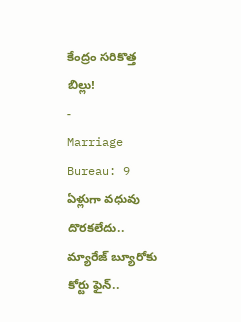కేంద్రం సరికొత్త బిల్లు!
-
Marriage Bureau: 9 ఏళ్లుగా వధువు దొరకలేదు.. మ్యారేజ్ బ్యూరోకు కోర్టు ఫైన్..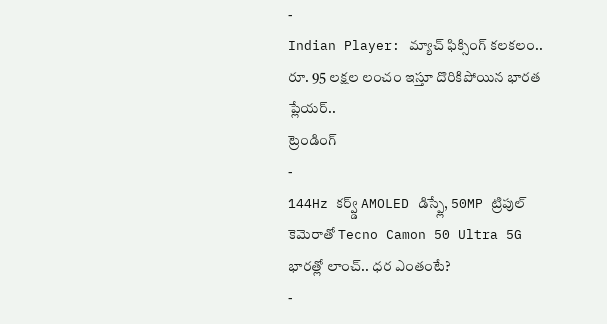-
Indian Player: మ్యాచ్ ఫిక్సింగ్ కలకలం.. రూ. 95 లక్షల లంచం ఇస్తూ దొరికిపోయిన భారత ప్లేయర్..
ట్రెండింగ్
-
144Hz కర్వ్డ్ AMOLED డిస్ప్లే, 50MP ట్రిపుల్ కెమెరాతో Tecno Camon 50 Ultra 5G భారత్లో లాంచ్.. ధర ఎంతంటే?
-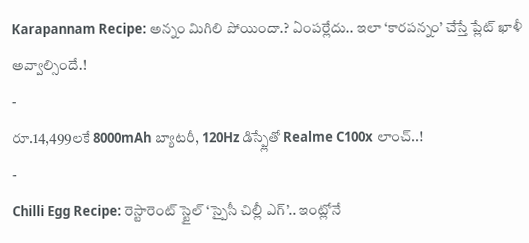Karapannam Recipe: అన్నం మిగిలి పోయిందా.? ఏంపర్లేదు.. ఇలా ‘కారపన్నం’ చేస్తే ప్లేట్ ఖాళీ అవ్వాల్సిందే.!
-
రూ.14,499లకే 8000mAh బ్యాటరీ, 120Hz డిస్ప్లేతో Realme C100x లాంచ్..!
-
Chilli Egg Recipe: రెస్టారెంట్ స్టైల్ ‘స్పైసీ చిల్లీ ఎగ్’.. ఇంట్లోనే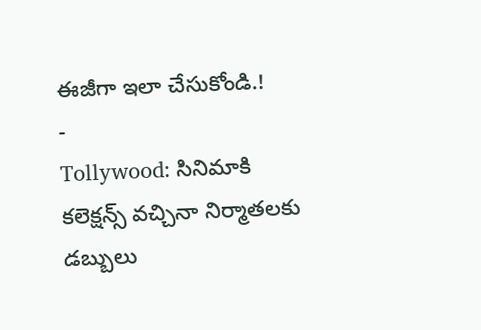ఈజీగా ఇలా చేసుకోండి.!
-
Tollywood: సినిమాకి కలెక్షన్స్ వచ్చినా నిర్మాతలకు డబ్బులు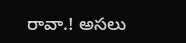రావా.! అసలు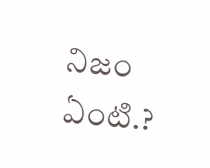నిజం ఏంటి.?